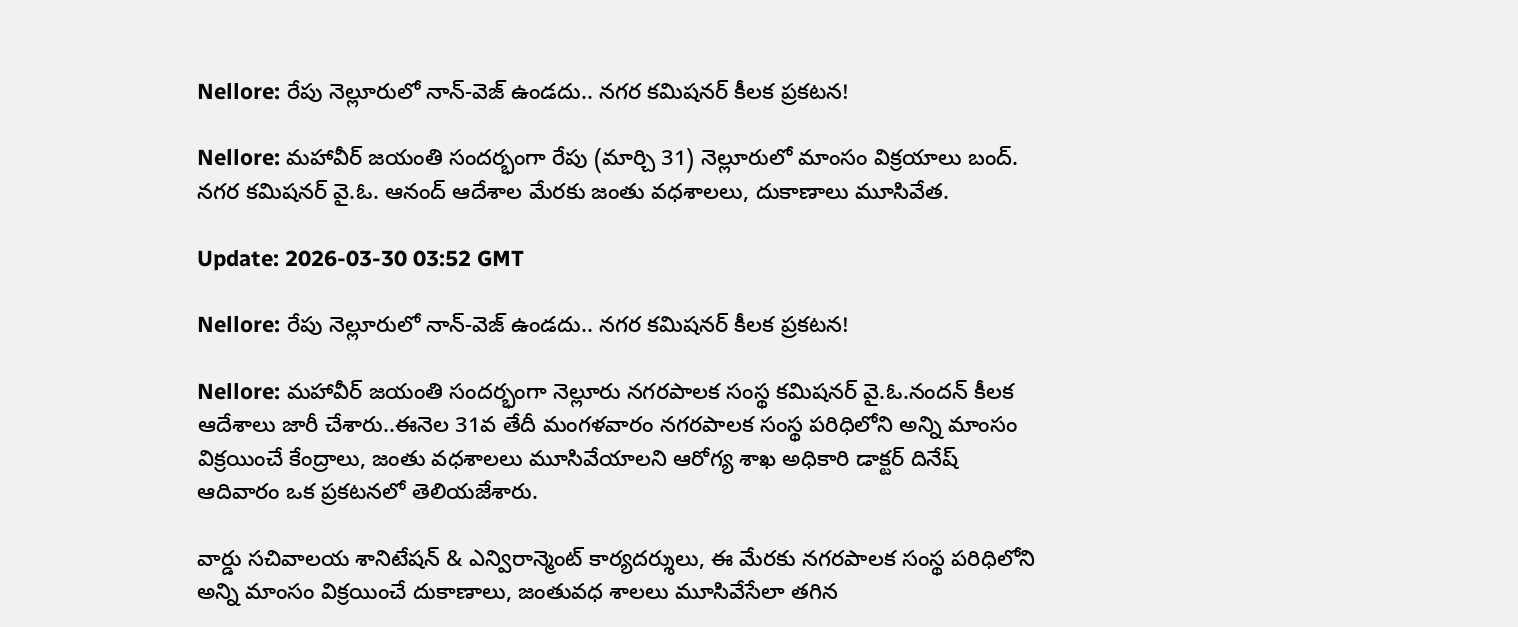Nellore: రేపు నెల్లూరులో నాన్-వెజ్ ఉండదు.. నగర కమిషనర్ కీలక ప్రకటన!

Nellore: మహావీర్ జయంతి సందర్భంగా రేపు (మార్చి 31) నెల్లూరులో మాంసం విక్రయాలు బంద్. నగర కమిషనర్ వై.ఓ. ఆనంద్ ఆదేశాల మేరకు జంతు వధశాలలు, దుకాణాలు మూసివేత.

Update: 2026-03-30 03:52 GMT

Nellore: రేపు నెల్లూరులో నాన్-వెజ్ ఉండదు.. నగర కమిషనర్ కీలక ప్రకటన!

Nellore: మహావీర్ జయంతి సందర్భంగా నెల్లూరు నగరపాలక సంస్థ కమిషనర్ వై.ఓ.నందన్ కీలక ఆదేశాలు జారీ చేశారు..ఈనెల 31వ తేదీ మంగళవారం నగరపాలక సంస్థ పరిధిలోని అన్ని మాంసం విక్రయించే కేంద్రాలు, జంతు వధశాలలు మూసివేయాలని ఆరోగ్య శాఖ అధికారి డాక్టర్ దినేష్ ఆదివారం ఒక ప్రకటనలో తెలియజేశారు.

వార్డు సచివాలయ శానిటేషన్ & ఎన్విరాన్మెంట్ కార్యదర్శులు, ఈ మేరకు నగరపాలక సంస్థ పరిధిలోని అన్ని మాంసం విక్రయించే దుకాణాలు, జంతువధ శాలలు మూసివేసేలా తగిన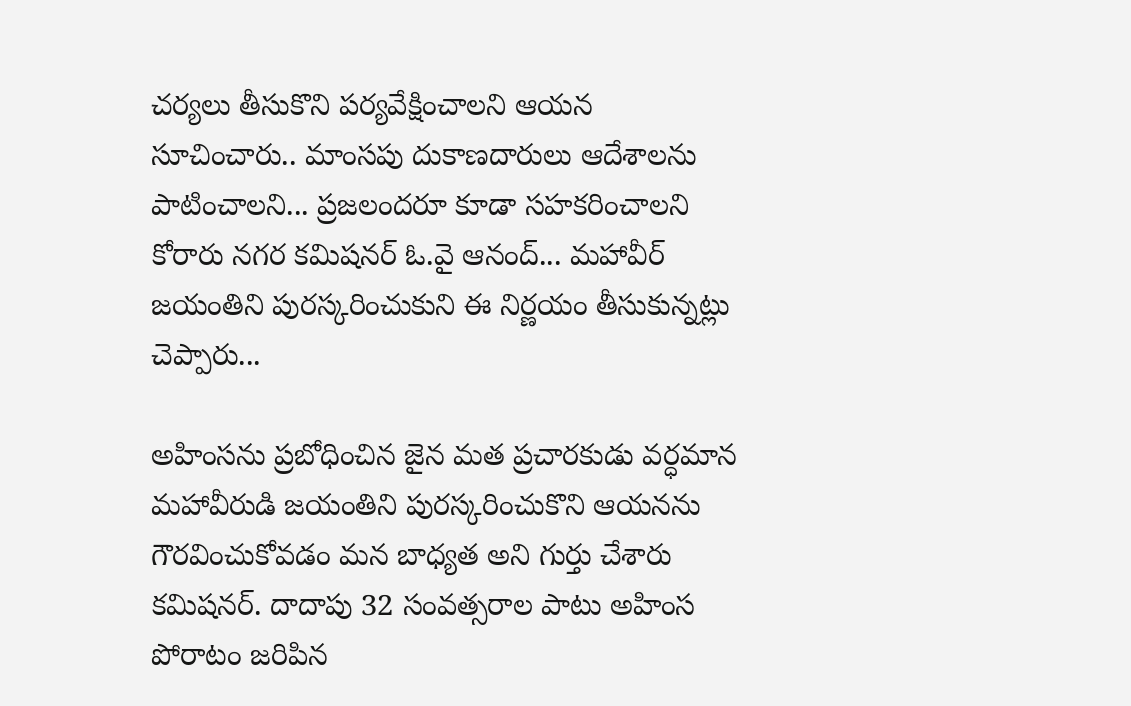చర్యలు తీసుకొని పర్యవేక్షించాలని ఆయన సూచించారు.. మాంసపు దుకాణదారులు ఆదేశాలను పాటించాలని... ప్రజలందరూ కూడా సహకరించాలని కోరారు నగర కమిషనర్ ఓ.వై ఆనంద్... మహావీర్ జయంతిని పురస్కరించుకుని ఈ నిర్ణయం తీసుకున్నట్లు చెప్పారు...

అహింసను ప్రబోధించిన జైన మత ప్రచారకుడు వర్ధమాన మహావీరుడి జయంతిని పురస్కరించుకొని ఆయనను గౌరవించుకోవడం మన బాధ్యత అని గుర్తు చేశారు కమిషనర్. దాదాపు 32 సంవత్సరాల పాటు అహింస పోరాటం జరిపిన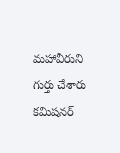మహావీరుని గుర్తు చేశారు‌ కమిషనర్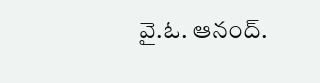వై.ఓ. ఆనంద్.